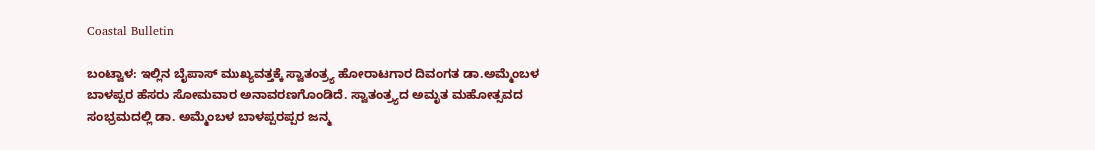Coastal Bulletin

ಬಂಟ್ವಾಳ: ಇಲ್ಲಿನ ಬೈಪಾಸ್ ಮುಖ್ಯವತ್ತಕ್ಕೆ ಸ್ವಾತಂತ್ರ್ಯ ಹೋರಾಟಗಾರ ದಿವಂಗತ ಡಾ.ಅಮ್ಮೆಂಬಳ ಬಾಳಪ್ಪರ ಹೆಸರು ಸೋಮವಾರ ಅನಾವರಣಗೊಂಡಿದೆ. ಸ್ವಾತಂತ್ರ್ಯದ ಅಮೃತ ಮಹೋತ್ಸವದ ಸಂಭ್ರಮದಲ್ಲಿ ಡಾ. ಅಮ್ಮೆಂಬಳ ಬಾಳಪ್ಪರಪ್ಪರ ಜನ್ಮ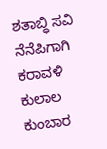ಶತಾಬ್ಧಿ ಸವಿ ನೆನೆಪಿಗಾಗಿ ಕರಾವಳಿ ಕುಲಾಲ ಕುಂಬಾರ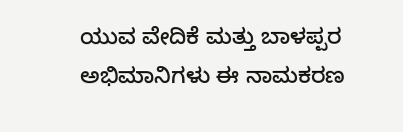ಯುವ ವೇದಿಕೆ ಮತ್ತು ಬಾಳಪ್ಪರ ಅಭಿಮಾನಿಗಳು ಈ ನಾಮಕರಣ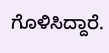ಗೊಳಿಸಿದ್ದಾರೆ.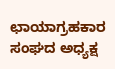ಛಾಯಾಗ್ರಹಕಾರ ಸಂಘದ ಅಧ್ಯಕ್ಷ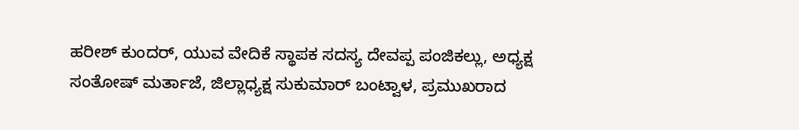ಹರೀಶ್ ಕುಂದರ್, ಯುವ ವೇದಿಕೆ ಸ್ಥಾಪಕ ಸದಸ್ಯ ದೇವಪ್ಪ ಪಂಜಿಕಲ್ಲು, ಅಧ್ಯಕ್ಷ ಸಂತೋಷ್ ಮರ್ತಾಜೆ, ಜಿಲ್ಲಾಧ್ಯಕ್ಷ ಸುಕುಮಾರ್ ಬಂಟ್ವಾಳ, ಪ್ರಮುಖರಾದ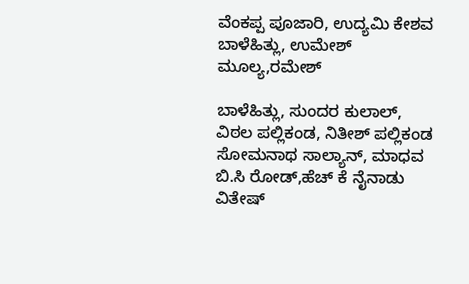ವೆಂಕಪ್ಪ ಪೂಜಾರಿ, ಉದ್ಯಮಿ ಕೇಶವ ಬಾಳೆಹಿತ್ಲು, ಉಮೇಶ್ ಮೂಲ್ಯ,ರಮೇಶ್

ಬಾಳೆಹಿತ್ಲು, ಸುಂದರ ಕುಲಾಲ್, ವಿಠಲ ಪಲ್ಲಿಕಂಡ, ನಿತೀಶ್ ಪಲ್ಲಿಕಂಡ ಸೋಮನಾಥ ಸಾಲ್ಯಾನ್, ಮಾಧವ ಬಿ.ಸಿ ರೋಡ್,ಹೆಚ್ ಕೆ ನೈನಾಡು ವಿತೇಷ್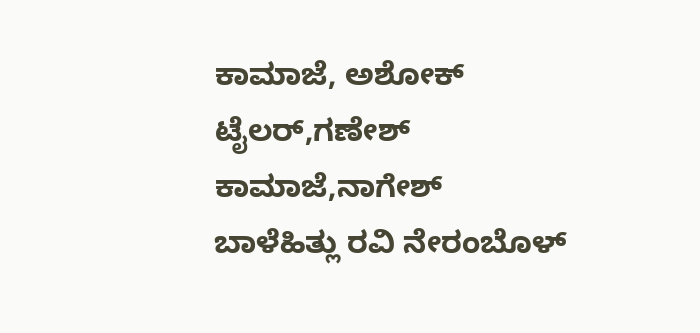ಕಾಮಾಜೆ, ಅಶೋಕ್ ಟೈಲರ್,ಗಣೇಶ್ ಕಾಮಾಜೆ,ನಾಗೇಶ್ ಬಾಳೆಹಿತ್ಲು ರವಿ ನೇರಂಬೊಳ್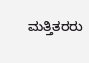ಮತ್ತಿತರರು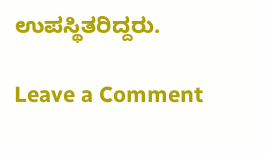ಉಪಸ್ಥಿತರಿದ್ದರು.

Leave a Comment